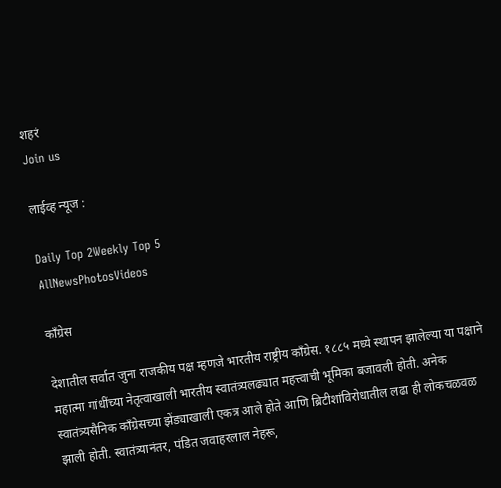शहरं
Join us

लाईव्ह न्यूज :

Daily Top 2Weekly Top 5
AllNewsPhotosVideos

काँग्रेस

देशातील सर्वात जुना राजकीय पक्ष म्हणजे भारतीय राष्ट्रीय काँग्रेस. १८८५ मध्ये स्थापन झालेल्या या पक्षाने महात्मा गांधींच्या नेतृत्वाखाली भारतीय स्वातंत्र्यलढ्यात महत्त्वाची भूमिका बजावली होती. अनेक स्वातंत्र्यसैनिक काँग्रेसच्या झेंड्याखाली एकत्र आले होते आणि ब्रिटीशांविरोधातील लढा ही लोकचळवळ झाली होती. स्वातंत्र्यानंतर, पंडित जवाहरलाल नेहरू,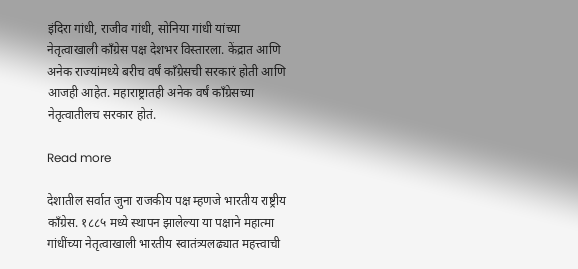इंदिरा गांधी, राजीव गांधी, सोनिया गांधी यांच्या नेतृत्वाखाली काँग्रेस पक्ष देशभर विस्तारला. केंद्रात आणि अनेक राज्यांमध्ये बरीच वर्षं काँग्रेसची सरकारं होती आणि आजही आहेत. महाराष्ट्रातही अनेक वर्षं काँग्रेसच्या नेतृत्वातीलच सरकार होतं.

Read more

देशातील सर्वात जुना राजकीय पक्ष म्हणजे भारतीय राष्ट्रीय काँग्रेस. १८८५ मध्ये स्थापन झालेल्या या पक्षाने महात्मा गांधींच्या नेतृत्वाखाली भारतीय स्वातंत्र्यलढ्यात महत्त्वाची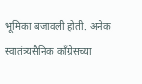भूमिका बजावली होती. अनेक स्वातंत्र्यसैनिक काँग्रेसच्या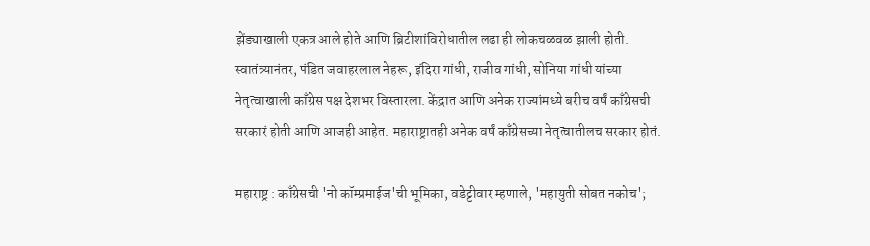झेंड्याखाली एकत्र आले होते आणि ब्रिटीशांविरोधातील लढा ही लोकचळवळ झाली होती. स्वातंत्र्यानंतर, पंडित जवाहरलाल नेहरू, इंदिरा गांधी, राजीव गांधी, सोनिया गांधी यांच्या नेतृत्वाखाली काँग्रेस पक्ष देशभर विस्तारला. केंद्रात आणि अनेक राज्यांमध्ये बरीच वर्षं काँग्रेसची सरकारं होती आणि आजही आहेत. महाराष्ट्रातही अनेक वर्षं काँग्रेसच्या नेतृत्वातीलच सरकार होतं.

महाराष्ट्र : काँग्रेसची 'नो कॉम्प्रमाईज'ची भूमिका, वडेट्टीवार म्हणाले, 'महायुती सोबत नकोच';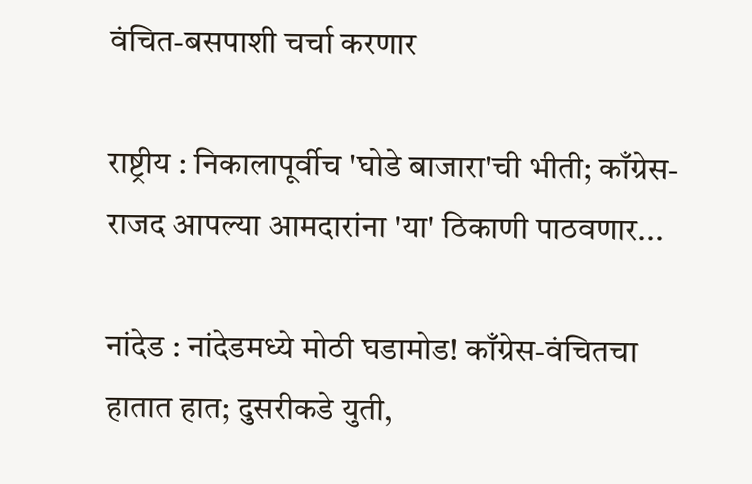वंचित-बसपाशी चर्चा करणार

राष्ट्रीय : निकालापूर्वीच 'घोडे बाजारा'ची भीती; काँग्रेस-राजद आपल्या आमदारांना 'या' ठिकाणी पाठवणार...

नांदेड : नांदेडमध्ये मोठी घडामोड! काँग्रेस-वंचितचा हातात हात; दुसरीकडे युती,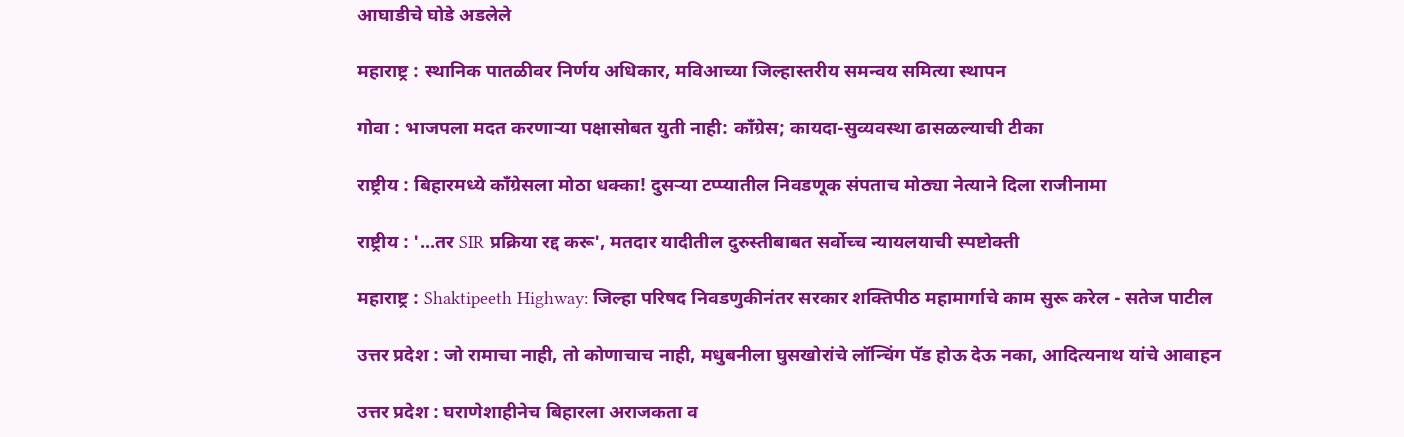आघाडीचे घोडे अडलेले

महाराष्ट्र : स्थानिक पातळीवर निर्णय अधिकार, मविआच्या जिल्हास्तरीय समन्वय समित्या स्थापन

गोवा : भाजपला मदत करणाऱ्या पक्षासोबत युती नाही: काँग्रेस; कायदा-सुव्यवस्था ढासळल्याची टीका

राष्ट्रीय : बिहारमध्ये काँग्रेसला मोठा धक्का! दुसऱ्या टप्प्यातील निवडणूक संपताच मोठ्या नेत्याने दिला राजीनामा

राष्ट्रीय : '...तर SIR प्रक्रिया रद्द करू', मतदार यादीतील दुरुस्तीबाबत सर्वोच्च न्यायलयाची स्पष्टोक्ती

महाराष्ट्र : Shaktipeeth Highway: जिल्हा परिषद निवडणुकीनंतर सरकार शक्तिपीठ महामार्गाचे काम सुरू करेल - सतेज पाटील

उत्तर प्रदेश : जो रामाचा नाही, तो कोणाचाच नाही, मधुबनीला घुसखोरांचे लॉन्चिंग पॅड होऊ देऊ नका, आदित्यनाथ यांचे आवाहन

उत्तर प्रदेश : घराणेशाहीनेच बिहारला अराजकता व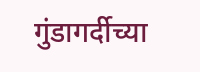गुंडागर्दीच्या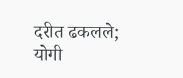दरीत ढकलले; योगी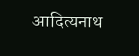आदित्यनाथ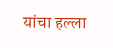यांचा हल्ला